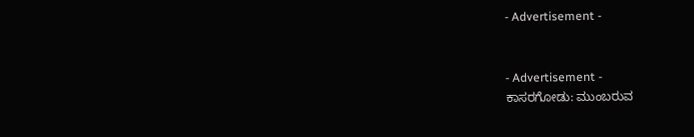- Advertisement -


- Advertisement -
ಕಾಸರಗೋಡು: ಮುಂಬರುವ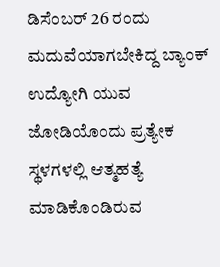ಡಿಸೆಂಬರ್ 26 ರಂದು ಮದುವೆಯಾಗಬೇಕಿದ್ದ ಬ್ಯಾಂಕ್ ಉದ್ಯೋಗಿ ಯುವ ಜೋಡಿಯೊಂದು ಪ್ರತ್ಯೇಕ ಸ್ಥಳಗಳಲ್ಲಿ ಆತ್ಮಹತ್ಯೆ ಮಾಡಿಕೊಂಡಿರುವ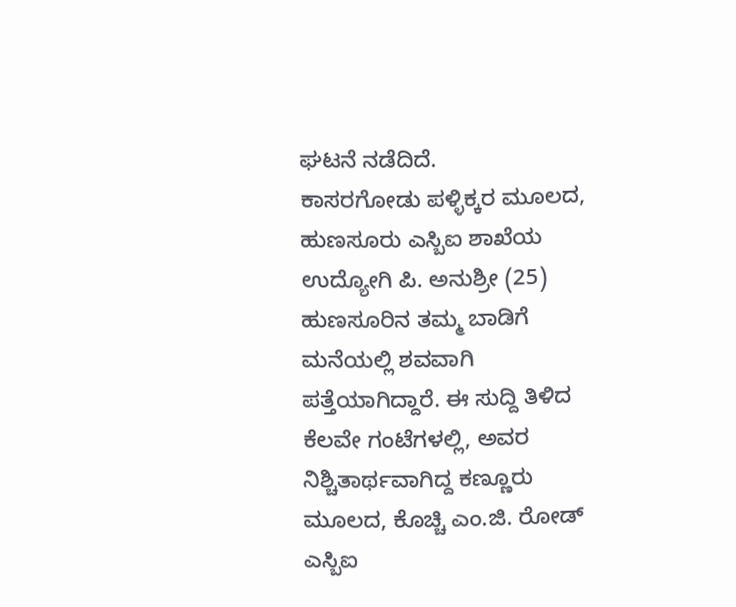ಘಟನೆ ನಡೆದಿದೆ.
ಕಾಸರಗೋಡು ಪಳ್ಳಿಕ್ಕರ ಮೂಲದ, ಹುಣಸೂರು ಎಸ್ಬಿಐ ಶಾಖೆಯ ಉದ್ಯೋಗಿ ಪಿ. ಅನುಶ್ರೀ (25) ಹುಣಸೂರಿನ ತಮ್ಮ ಬಾಡಿಗೆ ಮನೆಯಲ್ಲಿ ಶವವಾಗಿ ಪತ್ತೆಯಾಗಿದ್ದಾರೆ. ಈ ಸುದ್ದಿ ತಿಳಿದ ಕೆಲವೇ ಗಂಟೆಗಳಲ್ಲಿ, ಅವರ ನಿಶ್ಚಿತಾರ್ಥವಾಗಿದ್ದ ಕಣ್ಣೂರು ಮೂಲದ, ಕೊಚ್ಚಿ ಎಂ.ಜಿ. ರೋಡ್ ಎಸ್ಬಿಐ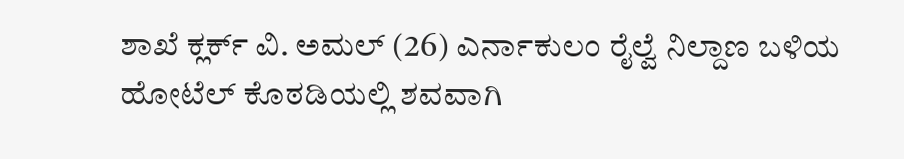ಶಾಖೆ ಕ್ಲರ್ಕ್ ವಿ. ಅಮಲ್ (26) ಎರ್ನಾಕುಲಂ ರೈಲ್ವೆ ನಿಲ್ದಾಣ ಬಳಿಯ ಹೋಟೆಲ್ ಕೊಠಡಿಯಲ್ಲಿ ಶವವಾಗಿ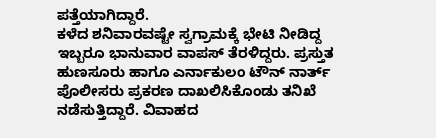ಪತ್ತೆಯಾಗಿದ್ದಾರೆ.
ಕಳೆದ ಶನಿವಾರವಷ್ಟೇ ಸ್ವಗ್ರಾಮಕ್ಕೆ ಭೇಟಿ ನೀಡಿದ್ದ ಇಬ್ಬರೂ ಭಾನುವಾರ ವಾಪಸ್ ತೆರಳಿದ್ದರು. ಪ್ರಸ್ತುತ ಹುಣಸೂರು ಹಾಗೂ ಎರ್ನಾಕುಲಂ ಟೌನ್ ನಾರ್ತ್ ಪೊಲೀಸರು ಪ್ರಕರಣ ದಾಖಲಿಸಿಕೊಂಡು ತನಿಖೆ ನಡೆಸುತ್ತಿದ್ದಾರೆ. ವಿವಾಹದ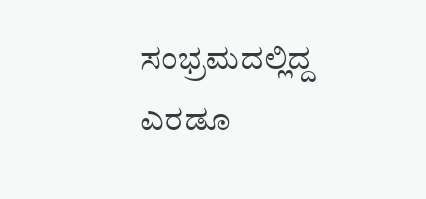ಸಂಭ್ರಮದಲ್ಲಿದ್ದ ಎರಡೂ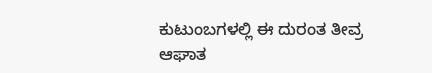ಕುಟುಂಬಗಳಲ್ಲಿ ಈ ದುರಂತ ತೀವ್ರ ಆಘಾತ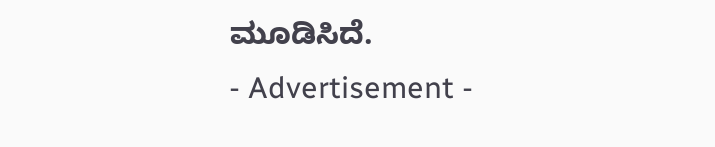ಮೂಡಿಸಿದೆ.
- Advertisement -